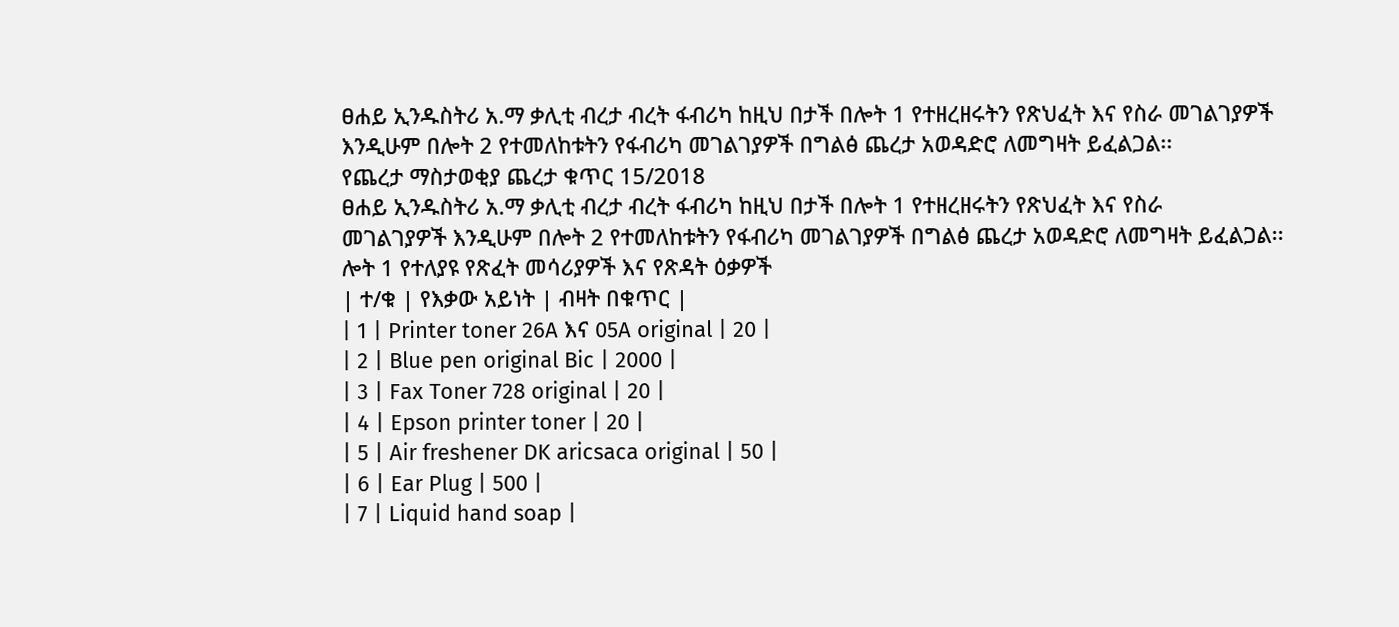ፀሐይ ኢንዱስትሪ አ.ማ ቃሊቲ ብረታ ብረት ፋብሪካ ከዚህ በታች በሎት 1 የተዘረዘሩትን የጽህፈት እና የስራ መገልገያዎች እንዲሁም በሎት 2 የተመለከቱትን የፋብሪካ መገልገያዎች በግልፅ ጨረታ አወዳድሮ ለመግዛት ይፈልጋል፡፡
የጨረታ ማስታወቂያ ጨረታ ቁጥር 15/2018
ፀሐይ ኢንዱስትሪ አ.ማ ቃሊቲ ብረታ ብረት ፋብሪካ ከዚህ በታች በሎት 1 የተዘረዘሩትን የጽህፈት እና የስራ
መገልገያዎች እንዲሁም በሎት 2 የተመለከቱትን የፋብሪካ መገልገያዎች በግልፅ ጨረታ አወዳድሮ ለመግዛት ይፈልጋል፡፡
ሎት 1 የተለያዩ የጽፈት መሳሪያዎች እና የጽዳት ዕቃዎች
| ተ/ቁ | የእቃው አይነት | ብዛት በቁጥር |
| 1 | Printer toner 26A እና 05A original | 20 |
| 2 | Blue pen original Bic | 2000 |
| 3 | Fax Toner 728 original | 20 |
| 4 | Epson printer toner | 20 |
| 5 | Air freshener DK aricsaca original | 50 |
| 6 | Ear Plug | 500 |
| 7 | Liquid hand soap |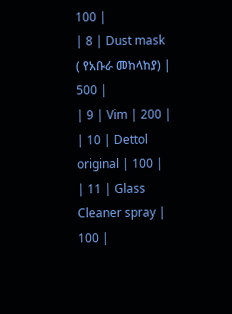100 |
| 8 | Dust mask ( የአቡራ መከላከያ) | 500 |
| 9 | Vim | 200 |
| 10 | Dettol original | 100 |
| 11 | Glass Cleaner spray | 100 |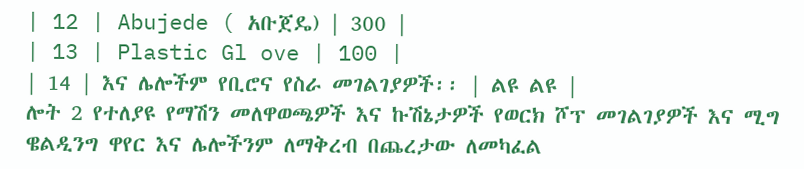| 12 | Abujede ( አቡጀዴ) | 300 |
| 13 | Plastic Gl ove | 100 |
| 14 | እና ሌሎችም የቢሮና የስራ መገልገያዎች፡፡ | ልዩ ልዩ |
ሎት 2 የተለያዩ የማሽን መለዋወጫዎች እና ኩሽኔታዎች የወርክ ሾፕ መገልገያዎች እና ሚግ ዌልዲንግ ዋየር እና ሌሎችንም ለማቅረብ በጨረታው ለመካፈል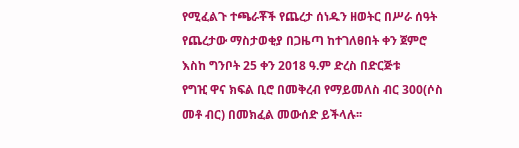የሚፈልጉ ተጫራቾች የጨረታ ሰነዱን ዘወትር በሥራ ሰዓት የጨረታው ማስታወቂያ በጋዜጣ ከተገለፀበት ቀን ጀምሮ እስከ ግንቦት 25 ቀን 2018 ዓ.ም ድረስ በድርጅቱ
የግዢ ዋና ክፍል ቢሮ በመቅረብ የማይመለስ ብር 300(ሶስ መቶ ብር) በመክፈል መውሰድ ይችላሉ፡፡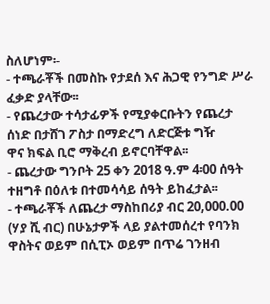ስለሆነም፡-
- ተጫራቾች በመስኩ የታደሰ እና ሕጋዊ የንግድ ሥራ ፈቃድ ያላቸው፡፡
- የጨረታው ተሳታፊዎች የሚያቀርቡትን የጨረታ ሰነድ በታሸገ ፖስታ በማድረግ ለድርጅቱ ግዥ
ዋና ክፍል ቢሮ ማቅረብ ይኖርባቸዋል፡፡
- ጨረታው ግንቦት 25 ቀን 2018 ዓ.ም 4፡00 ሰዓት ተዘግቶ በዕለቱ በተመሳሳይ ሰዓት ይከፈታል፡፡
- ተጫራቾች ለጨረታ ማስከበሪያ ብር 20,000.00 (ሃያ ሺ ብር) በሁኔታዎች ላይ ያልተመሰረተ የባንክ ዋስትና ወይም በሲፒኦ ወይም በጥሬ ገንዘብ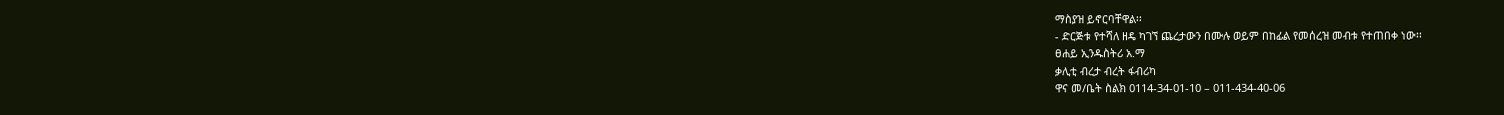ማስያዝ ይኖርባቸዋል፡፡
- ድርጅቱ የተሻለ ዘዴ ካገኘ ጨረታውን በሙሉ ወይም በከፊል የመሰረዝ መብቱ የተጠበቀ ነው፡፡
ፀሐይ ኢንዱስትሪ አ.ማ
ቃሊቲ ብረታ ብረት ፋብሪካ
ዋና መ/ቤት ስልክ 0114-34-01-10 – 011-434-40-06